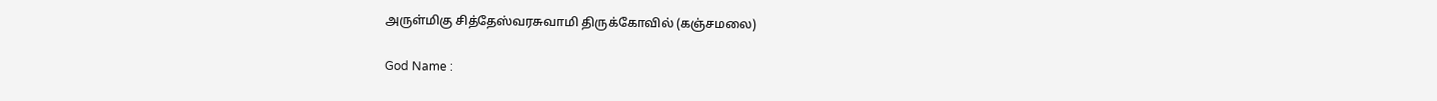அருள்மிகு சித்தேஸ்வரசுவாமி திருக்கோவில் (கஞ்சமலை)

God Name :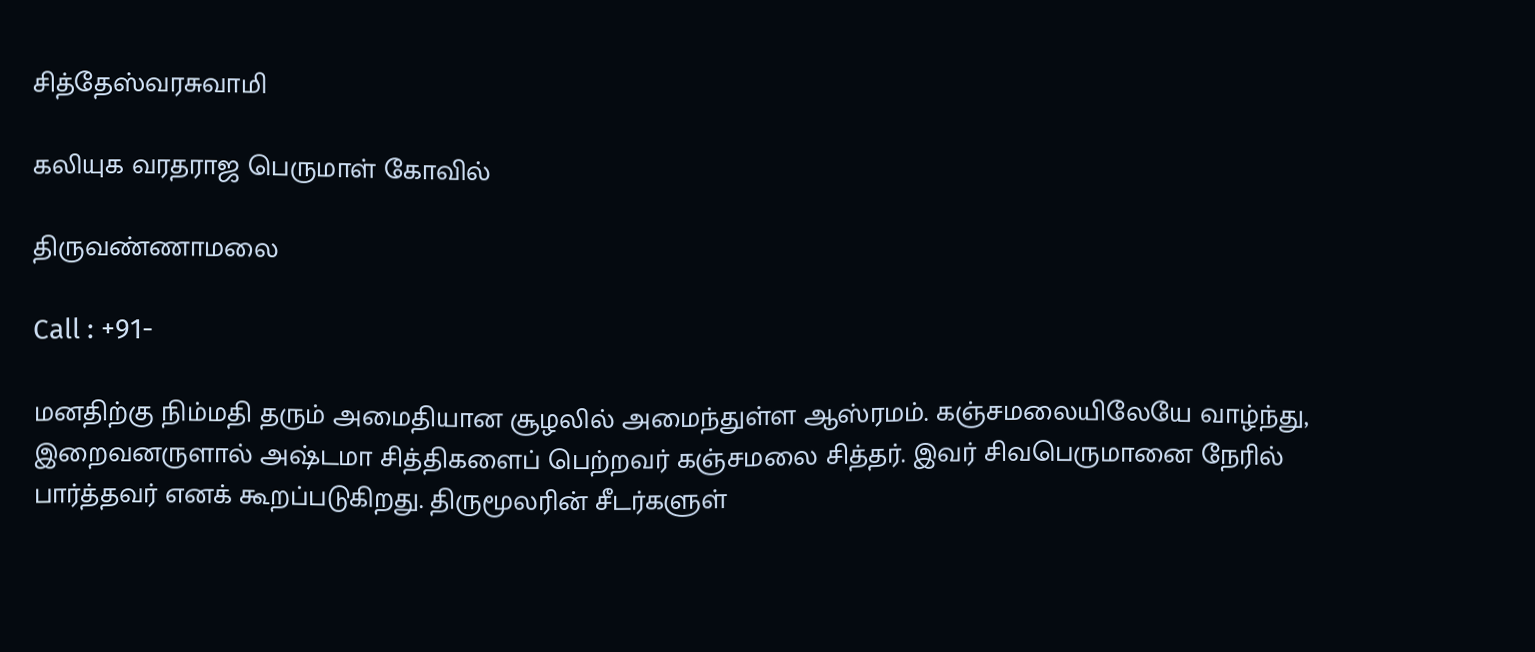சித்தேஸ்வரசுவாமி

கலியுக வரதராஜ பெருமாள் கோவில்

திருவண்ணாமலை

Call : +91-

மனதிற்கு நிம்மதி தரும் அமைதியான சூழலில் அமைந்துள்ள ஆஸ்ரமம். கஞ்சமலையிலேயே வாழ்ந்து, இறைவனருளால் அஷ்டமா சித்திகளைப் பெற்றவர் கஞ்சமலை சித்தர். இவர் சிவபெருமானை நேரில் பார்த்தவர் எனக் கூறப்படுகிறது. திருமூலரின் சீடர்களுள்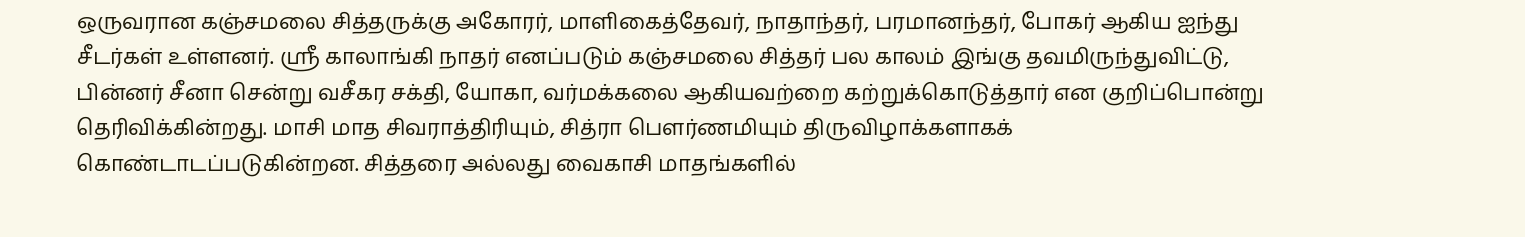ஒருவரான கஞ்சமலை சித்தருக்கு அகோரர், மாளிகைத்தேவர், நாதாந்தர், பரமானந்தர், போகர் ஆகிய ஐந்து சீடர்கள் உள்ளனர். ஸ்ரீ காலாங்கி நாதர் எனப்படும் கஞ்சமலை சித்தர் பல காலம் இங்கு தவமிருந்துவிட்டு, பின்னர் சீனா சென்று வசீகர சக்தி, யோகா, வர்மக்கலை ஆகியவற்றை கற்றுக்கொடுத்தார் என குறிப்பொன்று தெரிவிக்கின்றது. மாசி மாத சிவராத்திரியும், சித்ரா பௌர்ணமியும் திருவிழாக்களாகக் கொண்டாடப்படுகின்றன. சித்தரை அல்லது வைகாசி மாதங்களில்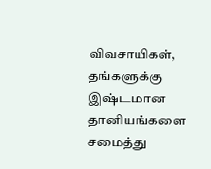விவசாயிகள், தங்களுக்கு இஷ்டமான தானியங்களை சமைத்து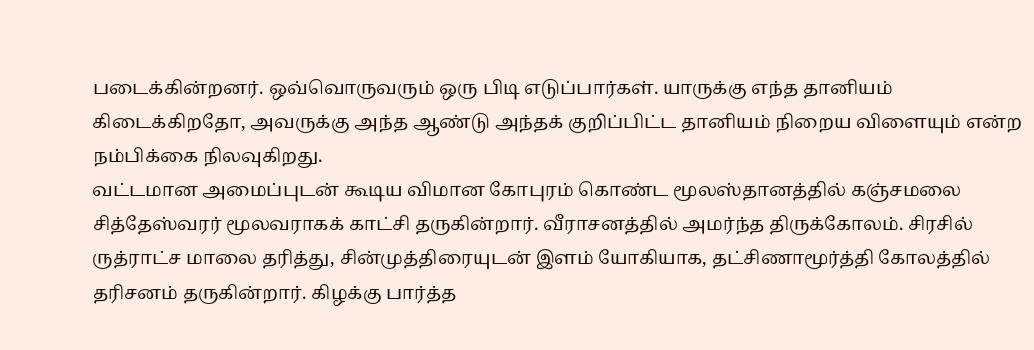படைக்கின்றனர். ஒவ்வொருவரும் ஒரு பிடி எடுப்பார்கள். யாருக்கு எந்த தானியம் கிடைக்கிறதோ, அவருக்கு அந்த ஆண்டு அந்தக் குறிப்பிட்ட தானியம் நிறைய விளையும் என்ற நம்பிக்கை நிலவுகிறது.
வட்டமான அமைப்புடன் கூடிய விமான கோபுரம் கொண்ட மூலஸ்தானத்தில் கஞ்சமலை சித்தேஸ்வரர் மூலவராகக் காட்சி தருகின்றார். வீராசனத்தில் அமர்ந்த திருக்கோலம். சிரசில் ருத்ராட்ச மாலை தரித்து, சின்முத்திரையுடன் இளம் யோகியாக, தட்சிணாமூர்த்தி கோலத்தில் தரிசனம் தருகின்றார். கிழக்கு பார்த்த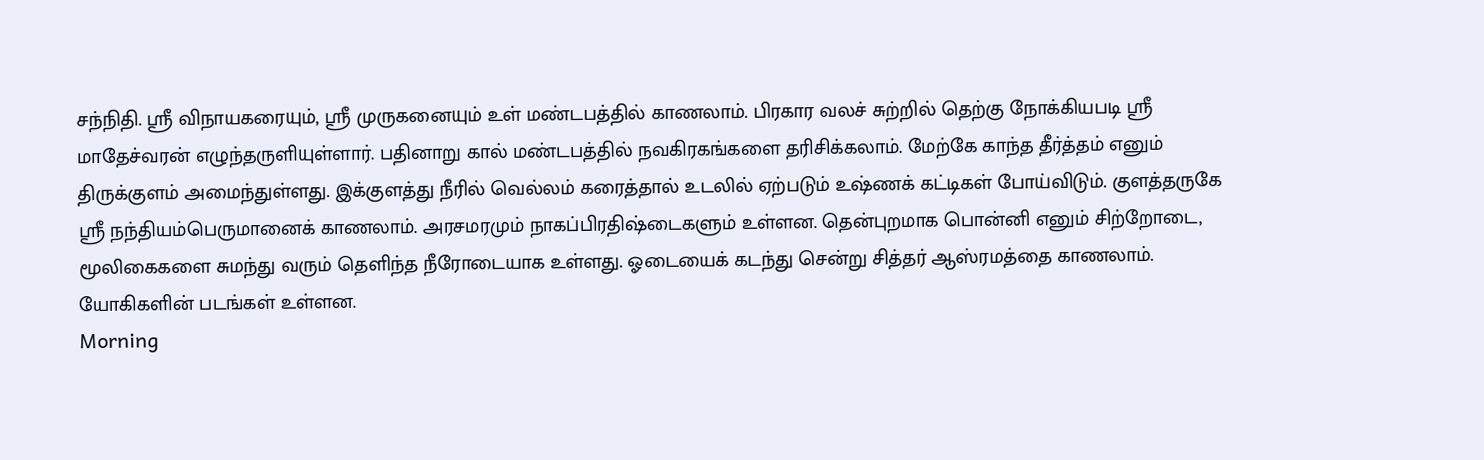சந்நிதி. ஸ்ரீ விநாயகரையும், ஸ்ரீ முருகனையும் உள் மண்டபத்தில் காணலாம். பிரகார வலச் சுற்றில் தெற்கு நோக்கியபடி ஸ்ரீ மாதேச்வரன் எழுந்தருளியுள்ளார். பதினாறு கால் மண்டபத்தில் நவகிரகங்களை தரிசிக்கலாம். மேற்கே காந்த தீர்த்தம் எனும் திருக்குளம் அமைந்துள்ளது. இக்குளத்து நீரில் வெல்லம் கரைத்தால் உடலில் ஏற்படும் உஷ்ணக் கட்டிகள் போய்விடும். குளத்தருகே ஸ்ரீ நந்தியம்பெருமானைக் காணலாம். அரசமரமும் நாகப்பிரதிஷ்டைகளும் உள்ளன. தென்புறமாக பொன்னி எனும் சிற்றோடை, மூலிகைகளை சுமந்து வரும் தெளிந்த நீரோடையாக உள்ளது. ஓடையைக் கடந்து சென்று சித்தர் ஆஸ்ரமத்தை காணலாம். யோகிகளின் படங்கள் உள்ளன.
Morning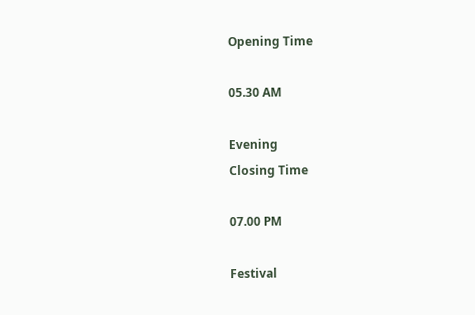Opening Time

05.30 AM

Evening
Closing Time

07.00 PM

Festival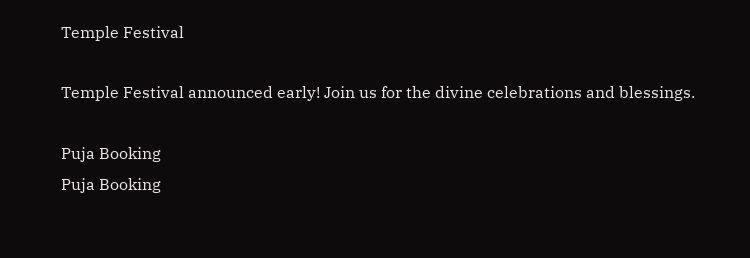Temple Festival

Temple Festival announced early! Join us for the divine celebrations and blessings.

Puja Booking
Puja Booking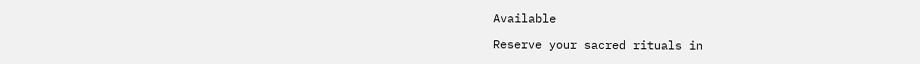Available

Reserve your sacred rituals in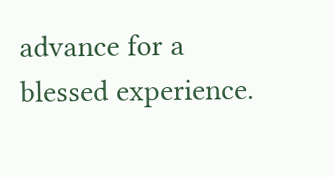advance for a blessed experience.